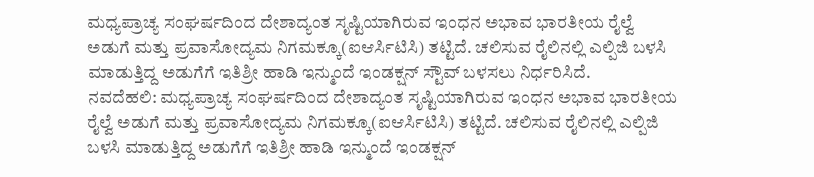ಮಧ್ಯಪ್ರಾಚ್ಯ ಸಂಘರ್ಷದಿಂದ ದೇಶಾದ್ಯಂತ ಸೃಷ್ಟಿಯಾಗಿರುವ ಇಂಧನ ಅಭಾವ ಭಾರತೀಯ ರೈಲ್ವೆ ಅಡುಗೆ ಮತ್ತು ಪ್ರವಾಸೋದ್ಯಮ ನಿಗಮಕ್ಕೂ(ಐಆರ್ಸಿಟಿಸಿ) ತಟ್ಟಿದೆ. ಚಲಿಸುವ ರೈಲಿನಲ್ಲಿ ಎಲ್ಪಿಜಿ ಬಳಸಿ ಮಾಡುತ್ತಿದ್ದ ಅಡುಗೆಗೆ ಇತಿಶ್ರೀ ಹಾಡಿ ಇನ್ಮುಂದೆ ಇಂಡಕ್ಷನ್ ಸ್ಟೌವ್ ಬಳಸಲು ನಿರ್ಧರಿಸಿದೆ.
ನವದೆಹಲಿ: ಮಧ್ಯಪ್ರಾಚ್ಯ ಸಂಘರ್ಷದಿಂದ ದೇಶಾದ್ಯಂತ ಸೃಷ್ಟಿಯಾಗಿರುವ ಇಂಧನ ಅಭಾವ ಭಾರತೀಯ ರೈಲ್ವೆ ಅಡುಗೆ ಮತ್ತು ಪ್ರವಾಸೋದ್ಯಮ ನಿಗಮಕ್ಕೂ(ಐಆರ್ಸಿಟಿಸಿ) ತಟ್ಟಿದೆ. ಚಲಿಸುವ ರೈಲಿನಲ್ಲಿ ಎಲ್ಪಿಜಿ ಬಳಸಿ ಮಾಡುತ್ತಿದ್ದ ಅಡುಗೆಗೆ ಇತಿಶ್ರೀ ಹಾಡಿ ಇನ್ಮುಂದೆ ಇಂಡಕ್ಷನ್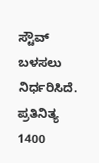ಸ್ಟೌವ್ ಬಳಸಲು ನಿರ್ಧರಿಸಿದೆ. ಪ್ರತಿನಿತ್ಯ 1400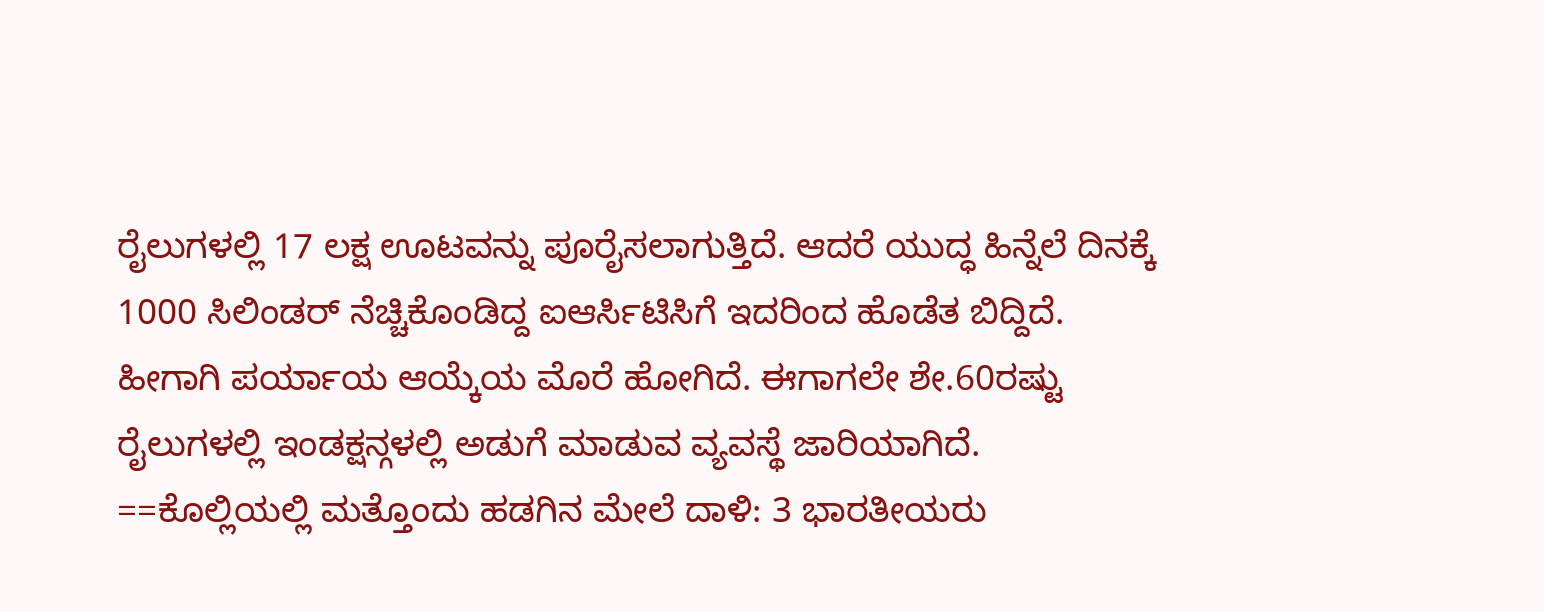ರೈಲುಗಳಲ್ಲಿ 17 ಲಕ್ಷ ಊಟವನ್ನು ಪೂರೈಸಲಾಗುತ್ತಿದೆ. ಆದರೆ ಯುದ್ಧ ಹಿನ್ನೆಲೆ ದಿನಕ್ಕೆ 1000 ಸಿಲಿಂಡರ್ ನೆಚ್ಚಿಕೊಂಡಿದ್ದ ಐಆರ್ಸಿಟಿಸಿಗೆ ಇದರಿಂದ ಹೊಡೆತ ಬಿದ್ದಿದೆ. ಹೀಗಾಗಿ ಪರ್ಯಾಯ ಆಯ್ಕೆಯ ಮೊರೆ ಹೋಗಿದೆ. ಈಗಾಗಲೇ ಶೇ.60ರಷ್ಟು ರೈಲುಗಳಲ್ಲಿ ಇಂಡಕ್ಷನ್ಗಳಲ್ಲಿ ಅಡುಗೆ ಮಾಡುವ ವ್ಯವಸ್ಥೆ ಜಾರಿಯಾಗಿದೆ.
==ಕೊಲ್ಲಿಯಲ್ಲಿ ಮತ್ತೊಂದು ಹಡಗಿನ ಮೇಲೆ ದಾಳಿ: 3 ಭಾರತೀಯರು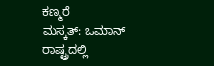ಕಣ್ಮರೆ
ಮಸ್ಕತ್: ಒಮಾನ್ ರಾಷ್ಟ್ರದಲ್ಲಿ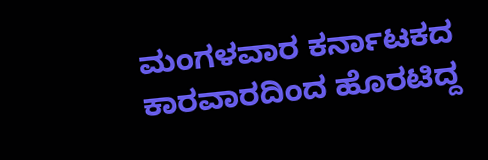ಮಂಗಳವಾರ ಕರ್ನಾಟಕದ ಕಾರವಾರದಿಂದ ಹೊರಟಿದ್ದ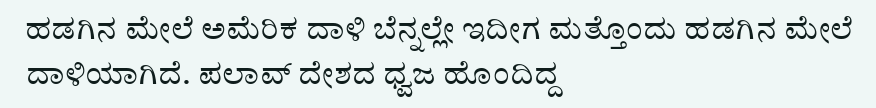ಹಡಗಿನ ಮೇಲೆ ಅಮೆರಿಕ ದಾಳಿ ಬೆನ್ನಲ್ಲೇ ಇದೀಗ ಮತ್ತೊಂದು ಹಡಗಿನ ಮೇಲೆ ದಾಳಿಯಾಗಿದೆ. ಪಲಾವ್ ದೇಶದ ಧ್ವಜ ಹೊಂದಿದ್ದ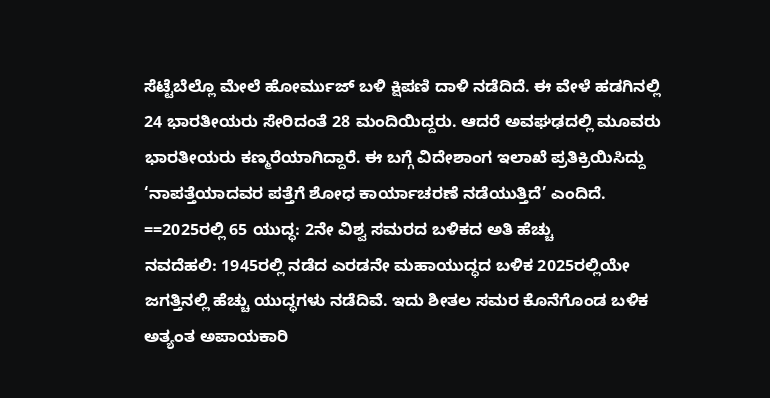ಸೆಟ್ಟೆಬೆಲ್ಲೊ ಮೇಲೆ ಹೋರ್ಮುಜ್ ಬಳಿ ಕ್ಷಿಪಣಿ ದಾಳಿ ನಡೆದಿದೆ. ಈ ವೇಳೆ ಹಡಗಿನಲ್ಲಿ 24 ಭಾರತೀಯರು ಸೇರಿದಂತೆ 28 ಮಂದಿಯಿದ್ದರು. ಆದರೆ ಅವಘಢದಲ್ಲಿ ಮೂವರು ಭಾರತೀಯರು ಕಣ್ಮರೆಯಾಗಿದ್ದಾರೆ. ಈ ಬಗ್ಗೆ ವಿದೇಶಾಂಗ ಇಲಾಖೆ ಪ್ರತಿಕ್ರಿಯಿಸಿದ್ದು ‘ನಾಪತ್ತೆಯಾದವರ ಪತ್ತೆಗೆ ಶೋಧ ಕಾರ್ಯಾಚರಣೆ ನಡೆಯುತ್ತಿದೆ’ ಎಂದಿದೆ.
==2025ರಲ್ಲಿ 65 ಯುದ್ಧ: 2ನೇ ವಿಶ್ವ ಸಮರದ ಬಳಿಕದ ಅತಿ ಹೆಚ್ಚು
ನವದೆಹಲಿ: 1945ರಲ್ಲಿ ನಡೆದ ಎರಡನೇ ಮಹಾಯುದ್ಧದ ಬಳಿಕ 2025ರಲ್ಲಿಯೇ ಜಗತ್ತಿನಲ್ಲಿ ಹೆಚ್ಚು ಯುದ್ಧಗಳು ನಡೆದಿವೆ. ಇದು ಶೀತಲ ಸಮರ ಕೊನೆಗೊಂಡ ಬಳಿಕ ಅತ್ಯಂತ ಅಪಾಯಕಾರಿ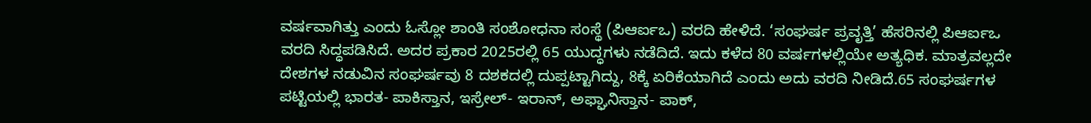ವರ್ಷವಾಗಿತ್ತು ಎಂದು ಓಸ್ಲೋ ಶಾಂತಿ ಸಂಶೋಧನಾ ಸಂಸ್ಥೆ (ಪಿಆರ್ಐಒ) ವರದಿ ಹೇಳಿದೆ. ‘ಸಂಘರ್ಷ ಪ್ರವೃತ್ತಿ’ ಹೆಸರಿನಲ್ಲಿ ಪಿಆರ್ಐಒ ವರದಿ ಸಿದ್ಧಪಡಿಸಿದೆ. ಅದರ ಪ್ರಕಾರ 2025ರಲ್ಲಿ 65 ಯುದ್ಧಗಳು ನಡೆದಿದೆ. ಇದು ಕಳೆದ 80 ವರ್ಷಗಳಲ್ಲಿಯೇ ಅತ್ಯಧಿಕ. ಮಾತ್ರವಲ್ಲದೇ ದೇಶಗಳ ನಡುವಿನ ಸಂಘರ್ಷವು 8 ದಶಕದಲ್ಲಿ ದುಪ್ಪಟ್ಟಾಗಿದ್ದು, 8ಕ್ಕೆ ಏರಿಕೆಯಾಗಿದೆ ಎಂದು ಅದು ವರದಿ ನೀಡಿದೆ.65 ಸಂಘರ್ಷಗಳ ಪಟ್ಟಿಯಲ್ಲಿ ಭಾರತ- ಪಾಕಿಸ್ತಾನ, ಇಸ್ರೇಲ್- ಇರಾನ್, ಅಫ್ಘಾನಿಸ್ತಾನ- ಪಾಕ್,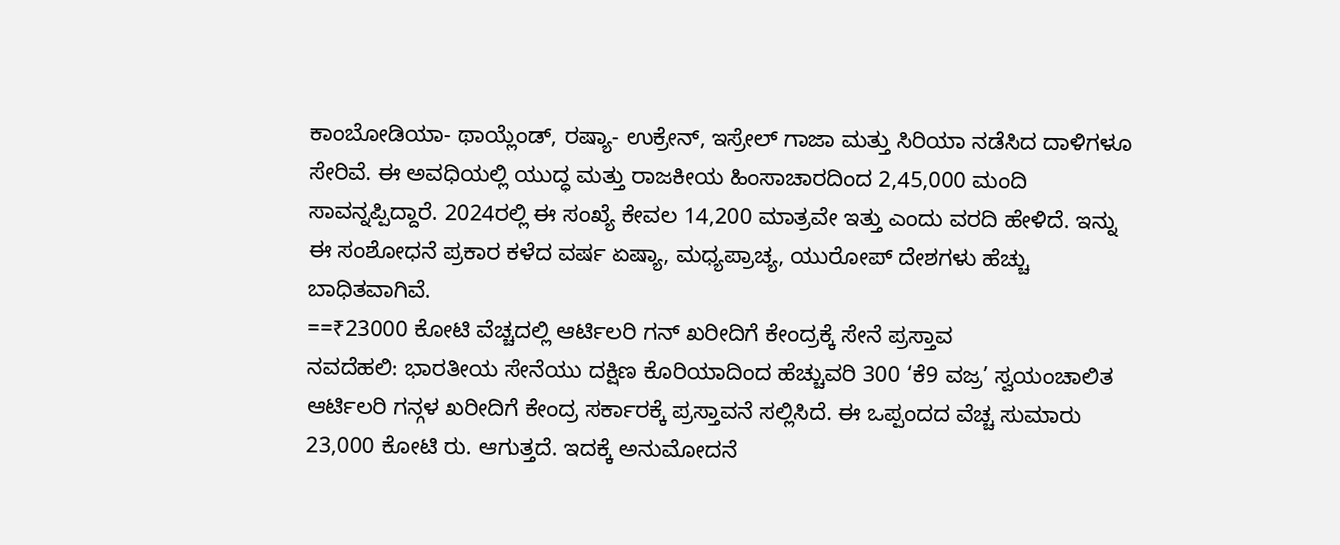ಕಾಂಬೋಡಿಯಾ- ಥಾಯ್ಲೆಂಡ್, ರಷ್ಯಾ- ಉಕ್ರೇನ್, ಇಸ್ರೇಲ್ ಗಾಜಾ ಮತ್ತು ಸಿರಿಯಾ ನಡೆಸಿದ ದಾಳಿಗಳೂ ಸೇರಿವೆ. ಈ ಅವಧಿಯಲ್ಲಿ ಯುದ್ಧ ಮತ್ತು ರಾಜಕೀಯ ಹಿಂಸಾಚಾರದಿಂದ 2,45,000 ಮಂದಿ ಸಾವನ್ನಪ್ಪಿದ್ದಾರೆ. 2024ರಲ್ಲಿ ಈ ಸಂಖ್ಯೆ ಕೇವಲ 14,200 ಮಾತ್ರವೇ ಇತ್ತು ಎಂದು ವರದಿ ಹೇಳಿದೆ. ಇನ್ನು ಈ ಸಂಶೋಧನೆ ಪ್ರಕಾರ ಕಳೆದ ವರ್ಷ ಏಷ್ಯಾ, ಮಧ್ಯಪ್ರಾಚ್ಯ, ಯುರೋಪ್ ದೇಶಗಳು ಹೆಚ್ಚು ಬಾಧಿತವಾಗಿವೆ.
==₹23000 ಕೋಟಿ ವೆಚ್ಚದಲ್ಲಿ ಆರ್ಟಿಲರಿ ಗನ್ ಖರೀದಿಗೆ ಕೇಂದ್ರಕ್ಕೆ ಸೇನೆ ಪ್ರಸ್ತಾವ
ನವದೆಹಲಿ: ಭಾರತೀಯ ಸೇನೆಯು ದಕ್ಷಿಣ ಕೊರಿಯಾದಿಂದ ಹೆಚ್ಚುವರಿ 300 ‘ಕೆ9 ವಜ್ರ’ ಸ್ವಯಂಚಾಲಿತ ಆರ್ಟಿಲರಿ ಗನ್ಗಳ ಖರೀದಿಗೆ ಕೇಂದ್ರ ಸರ್ಕಾರಕ್ಕೆ ಪ್ರಸ್ತಾವನೆ ಸಲ್ಲಿಸಿದೆ. ಈ ಒಪ್ಪಂದದ ವೆಚ್ಚ ಸುಮಾರು 23,000 ಕೋಟಿ ರು. ಆಗುತ್ತದೆ. ಇದಕ್ಕೆ ಅನುಮೋದನೆ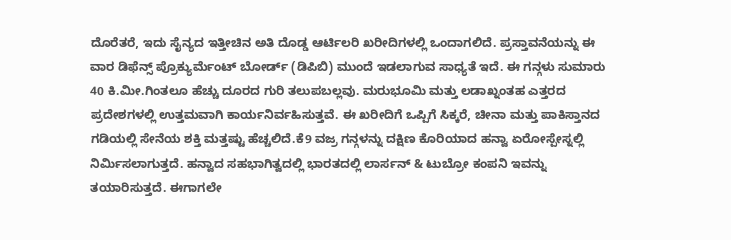ದೊರೆತರೆ, ಇದು ಸೈನ್ಯದ ಇತ್ತೀಚಿನ ಅತಿ ದೊಡ್ಡ ಆರ್ಟಿಲರಿ ಖರೀದಿಗಳಲ್ಲಿ ಒಂದಾಗಲಿದೆ. ಪ್ರಸ್ತಾವನೆಯನ್ನು ಈ ವಾರ ಡಿಫೆನ್ಸ್ ಪ್ರೊಕ್ಯುರ್ಮೆಂಟ್ ಬೋರ್ಡ್ (ಡಿಪಿಬಿ) ಮುಂದೆ ಇಡಲಾಗುವ ಸಾಧ್ಯತೆ ಇದೆ. ಈ ಗನ್ಗಳು ಸುಮಾರು 40 ಕಿ.ಮೀ.ಗಿಂತಲೂ ಹೆಚ್ಚು ದೂರದ ಗುರಿ ತಲುಪಬಲ್ಲವು. ಮರುಭೂಮಿ ಮತ್ತು ಲಡಾಖ್ನಂತಹ ಎತ್ತರದ ಪ್ರದೇಶಗಳಲ್ಲಿ ಉತ್ತಮವಾಗಿ ಕಾರ್ಯನಿರ್ವಹಿಸುತ್ತವೆ. ಈ ಖರೀದಿಗೆ ಒಪ್ಪಿಗೆ ಸಿಕ್ಕರೆ, ಚೀನಾ ಮತ್ತು ಪಾಕಿಸ್ತಾನದ ಗಡಿಯಲ್ಲಿ ಸೇನೆಯ ಶಕ್ತಿ ಮತ್ತಷ್ಟು ಹೆಚ್ಚಲಿದೆ.ಕೆ9 ವಜ್ರ ಗನ್ಗಳನ್ನು ದಕ್ಷಿಣ ಕೊರಿಯಾದ ಹನ್ವಾ ಏರೋಸ್ಪೇಸ್ನಲ್ಲಿ ನಿರ್ಮಿಸಲಾಗುತ್ತದೆ. ಹನ್ವಾದ ಸಹಭಾಗಿತ್ವದಲ್ಲಿ ಭಾರತದಲ್ಲಿ ಲಾರ್ಸನ್ & ಟುಬ್ರೋ ಕಂಪನಿ ಇವನ್ನು ತಯಾರಿಸುತ್ತದೆ. ಈಗಾಗಲೇ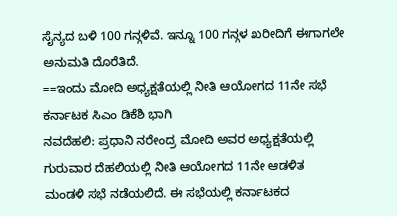ಸೈನ್ಯದ ಬಳಿ 100 ಗನ್ಗಳಿವೆ. ಇನ್ನೂ 100 ಗನ್ಗಳ ಖರೀದಿಗೆ ಈಗಾಗಲೇ ಅನುಮತಿ ದೊರೆತಿದೆ.
==ಇಂದು ಮೋದಿ ಅಧ್ಯಕ್ಷತೆಯಲ್ಲಿ ನೀತಿ ಆಯೋಗದ 11ನೇ ಸಭೆ
ಕರ್ನಾಟಕ ಸಿಎಂ ಡಿಕೆಶಿ ಭಾಗಿ
ನವದೆಹಲಿ: ಪ್ರಧಾನಿ ನರೇಂದ್ರ ಮೋದಿ ಅವರ ಅಧ್ಯಕ್ಷತೆಯಲ್ಲಿ ಗುರುವಾರ ದೆಹಲಿಯಲ್ಲಿ ನೀತಿ ಆಯೋಗದ 11ನೇ ಆಡಳಿತ ಮಂಡಳಿ ಸಭೆ ನಡೆಯಲಿದೆ. ಈ ಸಭೆಯಲ್ಲಿ ಕರ್ನಾಟಕದ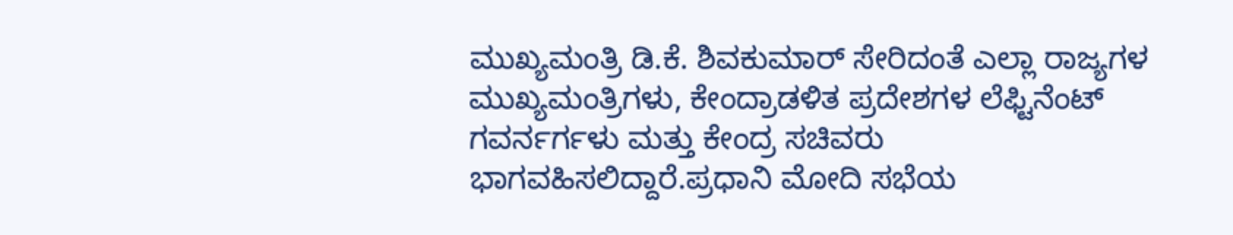ಮುಖ್ಯಮಂತ್ರಿ ಡಿ.ಕೆ. ಶಿವಕುಮಾರ್ ಸೇರಿದಂತೆ ಎಲ್ಲಾ ರಾಜ್ಯಗಳ ಮುಖ್ಯಮಂತ್ರಿಗಳು, ಕೇಂದ್ರಾಡಳಿತ ಪ್ರದೇಶಗಳ ಲೆಫ್ಟಿನೆಂಟ್ ಗವರ್ನರ್ಗಳು ಮತ್ತು ಕೇಂದ್ರ ಸಚಿವರು ಭಾಗವಹಿಸಲಿದ್ದಾರೆ.ಪ್ರಧಾನಿ ಮೋದಿ ಸಭೆಯ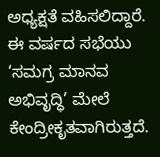ಅಧ್ಯಕ್ಷತೆ ವಹಿಸಲಿದ್ದಾರೆ. ಈ ವರ್ಷದ ಸಭೆಯು ‘ಸಮಗ್ರ ಮಾನವ ಅಭಿವೃದ್ಧಿ’ ಮೇಲೆ ಕೇಂದ್ರೀಕೃತವಾಗಿರುತ್ತದೆ.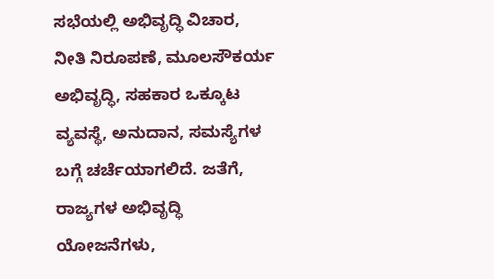ಸಭೆಯಲ್ಲಿ ಅಭಿವೃದ್ಧಿ ವಿಚಾರ, ನೀತಿ ನಿರೂಪಣೆ, ಮೂಲಸೌಕರ್ಯ ಅಭಿವೃದ್ಧಿ, ಸಹಕಾರ ಒಕ್ಕೂಟ ವ್ಯವಸ್ಥೆ, ಅನುದಾನ, ಸಮಸ್ಯೆಗಳ ಬಗ್ಗೆ ಚರ್ಚೆಯಾಗಲಿದೆ. ಜತೆಗೆ, ರಾಜ್ಯಗಳ ಅಭಿವೃದ್ಧಿ ಯೋಜನೆಗಳು,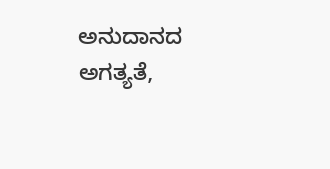ಅನುದಾನದ ಅಗತ್ಯತೆ,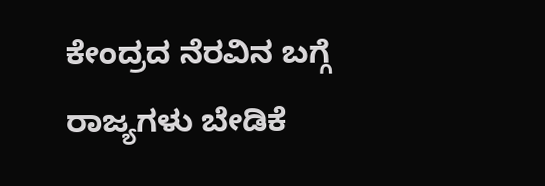ಕೇಂದ್ರದ ನೆರವಿನ ಬಗ್ಗೆ ರಾಜ್ಯಗಳು ಬೇಡಿಕೆ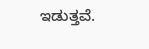ಇಡುತ್ತವೆ.